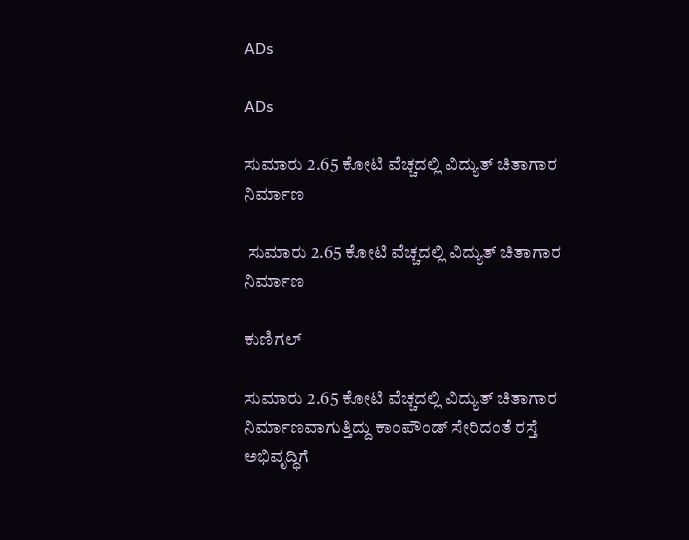ADs

ADs

ಸುಮಾರು 2.65 ಕೋಟಿ ವೆಚ್ಚದಲ್ಲಿ ವಿದ್ಯುತ್ ಚಿತಾಗಾರ ನಿರ್ಮಾಣ

 ಸುಮಾರು 2.65 ಕೋಟಿ ವೆಚ್ಚದಲ್ಲಿ ವಿದ್ಯುತ್ ಚಿತಾಗಾರ ನಿರ್ಮಾಣ

ಕುಣಿಗಲ್

ಸುಮಾರು 2.65 ಕೋಟಿ ವೆಚ್ಚದಲ್ಲಿ ವಿದ್ಯುತ್ ಚಿತಾಗಾರ ನಿರ್ಮಾಣವಾಗುತ್ತಿದ್ದು ಕಾಂಪೌಂಡ್ ಸೇರಿದಂತೆ ರಸ್ತೆ ಅಭಿವೃದ್ಧಿಗೆ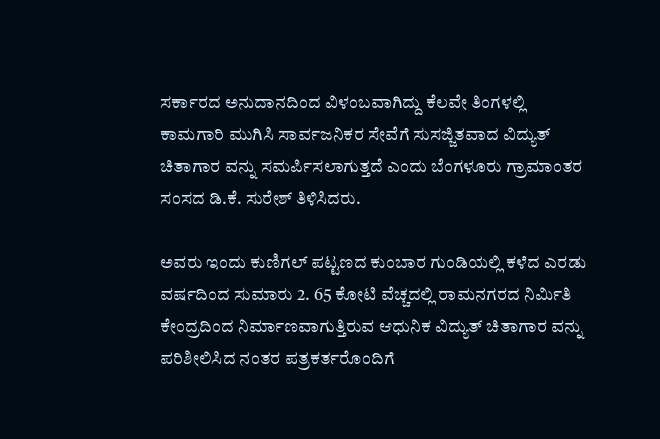ಸರ್ಕಾರದ ಅನುದಾನದಿಂದ ವಿಳಂಬವಾಗಿದ್ದು ಕೆಲವೇ ತಿಂಗಳಲ್ಲಿ ಕಾಮಗಾರಿ ಮುಗಿಸಿ ಸಾರ್ವಜನಿಕರ ಸೇವೆಗೆ ಸುಸಜ್ಜಿತವಾದ ವಿದ್ಯುತ್ ಚಿತಾಗಾರ ವನ್ನು ಸಮರ್ಪಿಸಲಾಗುತ್ತದೆ ಎಂದು ಬೆಂಗಳೂರು ಗ್ರಾಮಾಂತರ ಸಂಸದ ಡಿ.ಕೆ. ಸುರೇಶ್ ತಿಳಿಸಿದರು.

ಅವರು ಇಂದು ಕುಣಿಗಲ್ ಪಟ್ಟಣದ ಕುಂಬಾರ ಗುಂಡಿಯಲ್ಲಿ ಕಳೆದ ಎರಡು ವರ್ಷದಿಂದ ಸುಮಾರು 2. 65 ಕೋಟಿ ವೆಚ್ಚದಲ್ಲಿ ರಾಮನಗರದ ನಿರ್ಮಿತಿ ಕೇಂದ್ರದಿಂದ ನಿರ್ಮಾಣವಾಗುತ್ತಿರುವ ಆಧುನಿಕ ವಿದ್ಯುತ್ ಚಿತಾಗಾರ ವನ್ನು ಪರಿಶೀಲಿಸಿದ ನಂತರ ಪತ್ರಕರ್ತರೊಂದಿಗೆ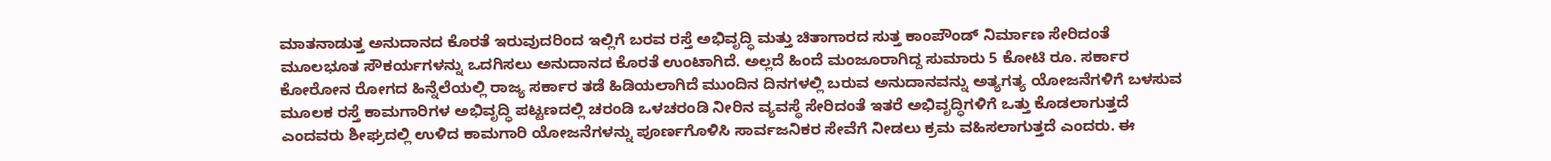ಮಾತನಾಡುತ್ತ ಅನುದಾನದ ಕೊರತೆ ಇರುವುದರಿಂದ ಇಲ್ಲಿಗೆ ಬರವ ರಸ್ತೆ ಅಭಿವೃದ್ಧಿ ಮತ್ತು ಚಿತಾಗಾರದ ಸುತ್ತ ಕಾಂಪೌಂಡ್ ನಿರ್ಮಾಣ ಸೇರಿದಂತೆ ಮೂಲಭೂತ ಸೌಕರ್ಯಗಳನ್ನು ಒದಗಿಸಲು ಅನುದಾನದ ಕೊರತೆ ಉಂಟಾಗಿದೆ. ಅಲ್ಲದೆ ಹಿಂದೆ ಮಂಜೂರಾಗಿದ್ದ ಸುಮಾರು 5 ಕೋಟಿ ರೂ. ಸರ್ಕಾರ ಕೋರೋನ ರೋಗದ ಹಿನ್ನೆಲೆಯಲ್ಲಿ ರಾಜ್ಯ ಸರ್ಕಾರ ತಡೆ ಹಿಡಿಯಲಾಗಿದೆ ಮುಂದಿನ ದಿನಗಳಲ್ಲಿ ಬರುವ ಅನುದಾನವನ್ನು ಅತ್ಯಗತ್ಯ ಯೋಜನೆಗಳಿಗೆ ಬಳಸುವ ಮೂಲಕ ರಸ್ತೆ ಕಾಮಗಾರಿಗಳ ಅಭಿವೃದ್ಧಿ ಪಟ್ಟಣದಲ್ಲಿ ಚರಂಡಿ ಒಳಚರಂಡಿ ನೀರಿನ ವ್ಯವಸ್ಥೆ ಸೇರಿದಂತೆ ಇತರೆ ಅಭಿವೃದ್ಧಿಗಳಿಗೆ ಒತ್ತು ಕೊಡಲಾಗುತ್ತದೆ ಎಂದವರು ಶೀಘ್ರದಲ್ಲಿ ಉಳಿದ ಕಾಮಗಾರಿ ಯೋಜನೆಗಳನ್ನು ಪೂರ್ಣಗೊಳಿಸಿ ಸಾರ್ವಜನಿಕರ ಸೇವೆಗೆ ನೀಡಲು ಕ್ರಮ ವಹಿಸಲಾಗುತ್ತದೆ ಎಂದರು. ಈ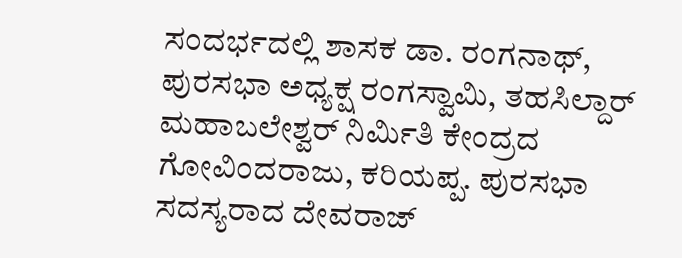ಸಂದರ್ಭದಲ್ಲಿ ಶಾಸಕ ಡಾ. ರಂಗನಾಥ್, ಪುರಸಭಾ ಅಧ್ಯಕ್ಷ ರಂಗಸ್ವಾಮಿ, ತಹಸಿಲ್ದಾರ್ ಮಹಾಬಲೇಶ್ವರ್ ನಿರ್ಮಿತಿ ಕೇಂದ್ರದ ಗೋವಿಂದರಾಜು, ಕರಿಯಪ್ಪ. ಪುರಸಭಾ ಸದಸ್ಯರಾದ ದೇವರಾಜ್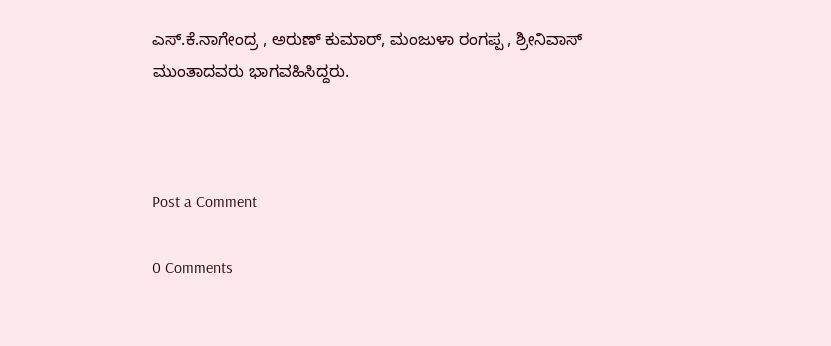ಎಸ್.ಕೆ.ನಾಗೇಂದ್ರ , ಅರುಣ್ ಕುಮಾರ್, ಮಂಜುಳಾ ರಂಗಪ್ಪ , ಶ್ರೀನಿವಾಸ್ ಮುಂತಾದವರು ಭಾಗವಹಿಸಿದ್ದರು.



Post a Comment

0 Comments